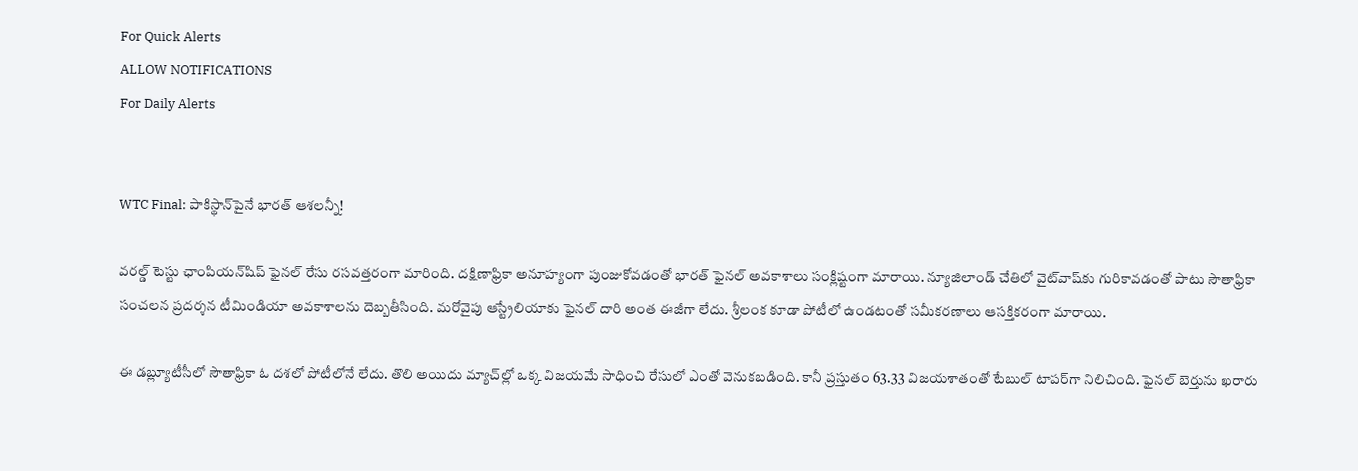For Quick Alerts
ALLOW NOTIFICATIONS
For Daily Alerts


WTC Final: పాకిస్థాన్‌పైనే భారత్ ఆశలన్నీ!

వరల్డ్ టెస్టు ఛాంపియన్‌షిప్ ఫైనల్ రేసు రసవత్తరంగా మారింది. దక్షిణాఫ్రికా అనూహ్యంగా పుంజుకోవడం‌తో భారత్ ఫైనల్ అవకాశాలు సంక్లిష్టంగా మారాయి. న్యూజిలాండ్ చేతిలో వైట్‌వాష్‌కు గురికావడంతో పాటు సౌతాఫ్రికా సంచలన ప్రదర్శన టీమిండియా అవకాశాలను దెబ్బతీసింది. మరోవైపు ఆస్ట్రేలియాకు ఫైనల్ దారి అంత ఈజీగా లేదు. శ్రీలంక కూడా పోటీలో ఉండటంతో సమీకరణాలు ఆసక్తికరంగా మారాయి.

ఈ డబ్ల్యూటీసీలో సౌతాఫ్రికా ఓ దశలో పోటీలోనే లేదు. తొలి అయిదు మ్యాచ్‌ల్లో ఒక్క విజయమే సాధించి రేసులో ఎంతో వెనుకబడింది. కానీ ప్రస్తుతం 63.33 విజయశాతంతో టేబుల్ టాపర్‌గా నిలిచింది. ఫైనల్ బెర్తును ఖరారు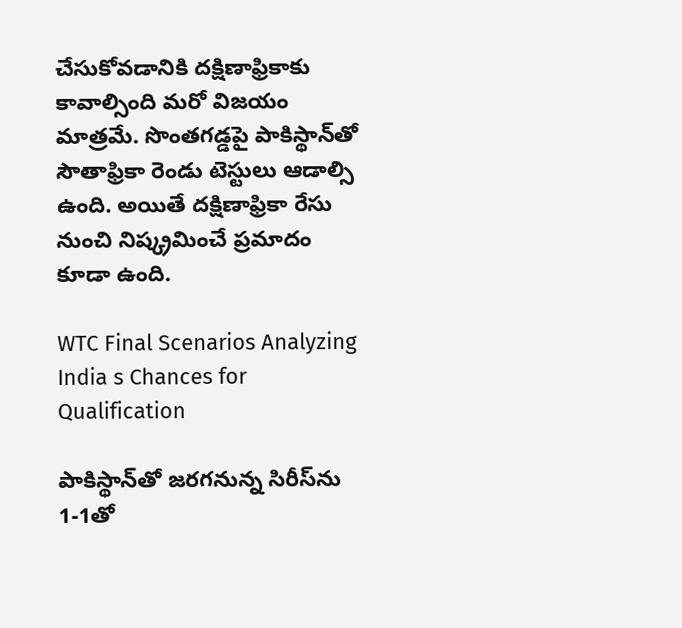చేసుకోవడానికి దక్షిణాఫ్రికాకు కావాల్సింది మరో విజయం మాత్రమే. సొంతగడ్డపై పాకిస్థాన్‌తో సౌతాఫ్రికా రెండు టెస్టులు ఆడాల్సి ఉంది. అయితే దక్షిణాఫ్రికా రేసు నుంచి నిష్క్రమించే ప్రమాదం కూడా ఉంది.

WTC Final Scenarios Analyzing India s Chances for Qualification

పాకిస్థాన్‌తో జరగనున్న సిరీస్‌ను 1-1తో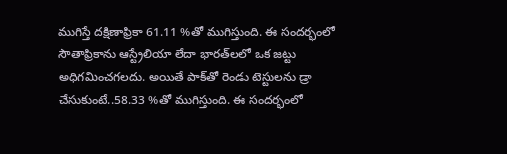ముగిస్తే దక్షిణాఫ్రికా 61.11 %తో ముగిస్తుంది. ఈ సందర్భంలో సౌతాఫ్రికాను ఆస్ట్రేలియా లేదా భారత్‌లలో ఒక జట్టు అధిగమించగలదు. అయితే పాక్‌తో రెండు టెస్టులను డ్రా చేసుకుంటే..58.33 %తో ముగిస్తుంది. ఈ సందర్భంలో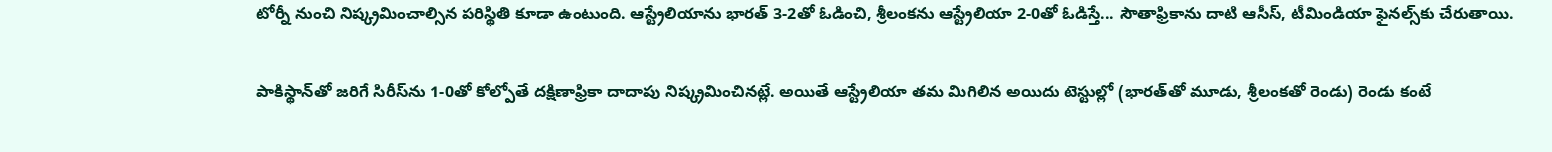టోర్నీ నుంచి నిష్క్రమించాల్సిన పరిస్థితి కూడా ఉంటుంది. ఆస్ట్రేలియాను భారత్ 3-2తో ఓడించి, శ్రీలంకను ఆస్ట్రేలియా 2-0తో ఓడిస్తే... సౌతాఫ్రికాను దాటి ఆసీస్, టీమిండియా ఫైనల్స్‌కు చేరుతాయి.

పాకిస్థాన్‌తో జరిగే సిరీస్‌‌ను 1-0తో కోల్పోతే దక్షిణాఫ్రికా దాదాపు నిష్క్రమించినట్లే. అయితే ఆస్ట్రేలియా తమ మిగిలిన అయిదు టెస్టుల్లో (భారత్‌తో మూడు, శ్రీలంకతో రెండు) రెండు కంటే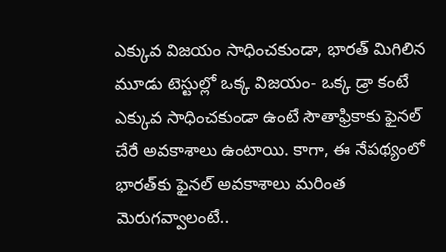ఎక్కువ విజయం సాధించకుండా, భారత్ మిగిలిన మూడు టెస్టుల్లో ఒక్క విజయం- ఒక్క డ్రా కంటే ఎక్కువ సాధించకుండా ఉంటే సౌతాఫ్రికాకు ఫైనల్ చేరే అవకాశాలు ఉంటాయి. కాగా, ఈ నేపథ్యంలో భారత్‌కు ఫైనల్ అవకాశాలు మరింత మెరుగవ్వాలంటే..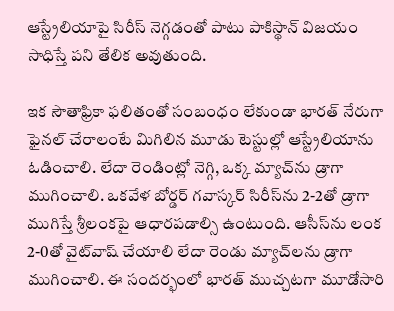ఆస్ట్రేలియాపై సిరీస్ నెగ్గడంతో పాటు పాకిస్థాన్ విజయం సాధిస్తే పని తేలిక అవుతుంది.

ఇక సౌతాఫ్రికా ఫలితంతో సంబంధం లేకుండా భారత్ నేరుగా ఫైనల్‌ చేరాలంటే మిగిలిన మూడు టెస్టుల్లో ఆస్ట్రేలియాను ఓడించాలి. లేదా రెండింట్లో నెగ్గి, ఒక్క మ్యాచ్‌ను డ్రాగా ముగించాలి. ఒకవేళ బోర్డర్ గవాస్కర్ సిరీస్‌ను 2-2తో డ్రాగా ముగిస్తే శ్రీలంకపై ఆధారపడాల్సి ఉంటుంది. ఆసీస్‌ను లంక 2-0తో వైట్‌వాష్ చేయాలి లేదా రెండు మ్యాచ్‌లను డ్రాగా ముగించాలి. ఈ సందర్భంలో భారత్ ముచ్చటగా మూడోసారి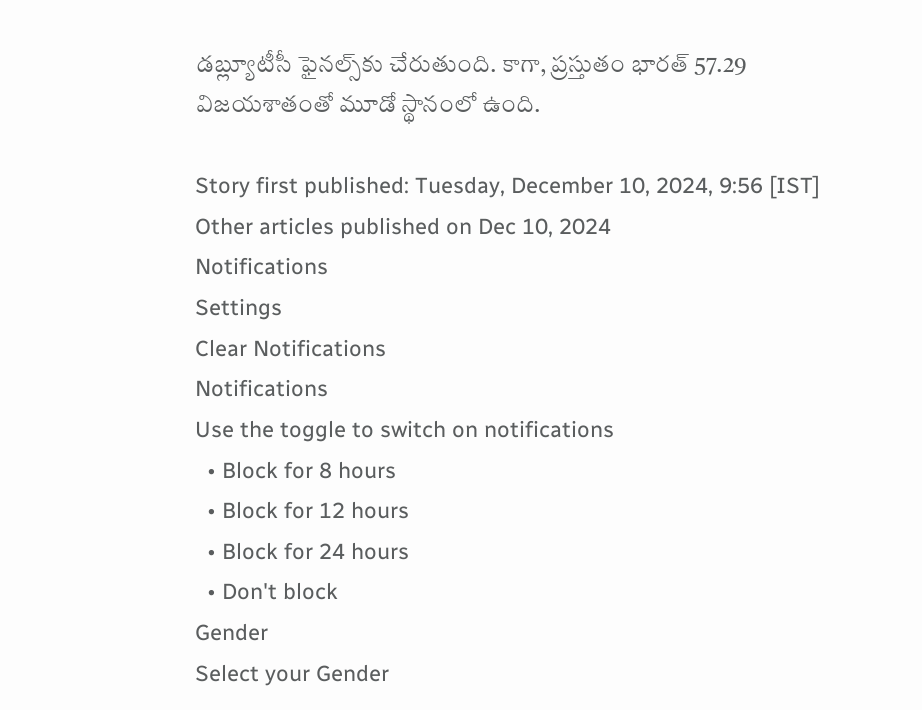డబ్ల్యూటీసీ ఫైనల్స్‌కు చేరుతుంది. కాగా, ప్రస్తుతం భారత్ 57.29 విజయశాతంతో మూడో స్థానంలో ఉంది.

Story first published: Tuesday, December 10, 2024, 9:56 [IST]
Other articles published on Dec 10, 2024
Notifications
Settings
Clear Notifications
Notifications
Use the toggle to switch on notifications
  • Block for 8 hours
  • Block for 12 hours
  • Block for 24 hours
  • Don't block
Gender
Select your Gender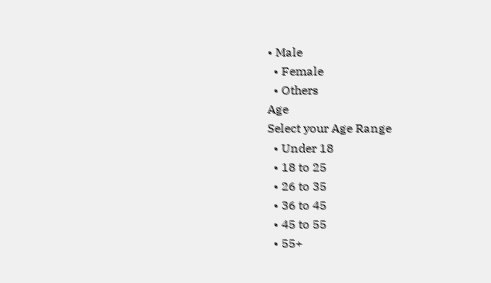• Male
  • Female
  • Others
Age
Select your Age Range
  • Under 18
  • 18 to 25
  • 26 to 35
  • 36 to 45
  • 45 to 55
  • 55+